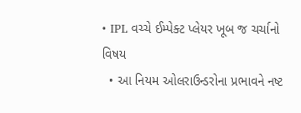• IPL વચ્ચે ઈમ્પેક્ટ પ્લેયર ખૂબ જ ચર્ચાનો વિષય
  • આ નિયમ ઓલરાઉન્ડરોના પ્રભાવને નષ્ટ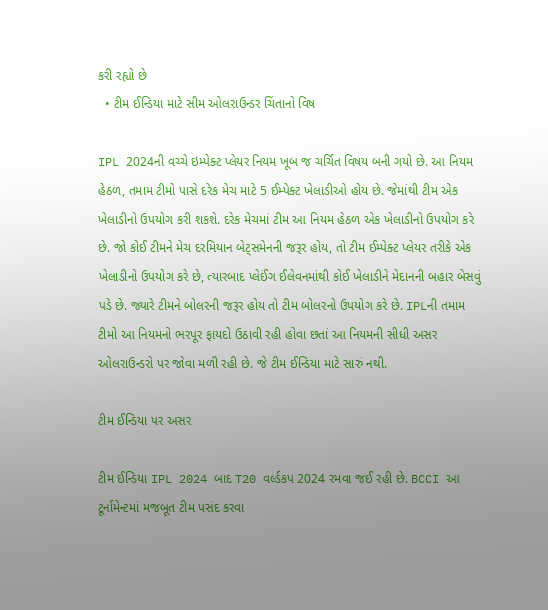કરી રહ્યો છે
  • ટીમ ઈન્ડિયા માટે સીમ ઓલરાઉન્ડર ચિંતાનો વિષ

IPL 2024ની વચ્ચે ઇમ્પેક્ટ પ્લેયર નિયમ ખૂબ જ ચર્ચિત વિષય બની ગયો છે. આ નિયમ હેઠળ, તમામ ટીમો પાસે દરેક મેચ માટે 5 ઈમ્પેક્ટ ખેલાડીઓ હોય છે. જેમાંથી ટીમ એક ખેલાડીનો ઉપયોગ કરી શકશે. દરેક મેચમાં ટીમ આ નિયમ હેઠળ એક ખેલાડીનો ઉપયોગ કરે છે. જો કોઈ ટીમને મેચ દરમિયાન બેટ્સમેનની જરૂર હોય, તો ટીમ ઈમ્પેક્ટ પ્લેયર તરીકે એક ખેલાડીનો ઉપયોગ કરે છે, ત્યારબાદ પ્લેઈંગ ઈલેવનમાંથી કોઈ ખેલાડીને મેદાનની બહાર બેસવું પડે છે. જ્યારે ટીમને બોલરની જરૂર હોય તો ટીમ બોલરનો ઉપયોગ કરે છે. IPLની તમામ ટીમો આ નિયમનો ભરપૂર ફાયદો ઉઠાવી રહી હોવા છતાં આ નિયમની સીધી અસર ઓલરાઉન્ડરો પર જોવા મળી રહી છે. જે ટીમ ઈન્ડિયા માટે સારું નથી.

ટીમ ઈન્ડિયા પર અસર

ટીમ ઈન્ડિયા IPL 2024 બાદ T20 વર્લ્ડકપ 2024 રમવા જઈ રહી છે. BCCI આ ટૂર્નામેન્ટમાં મજબૂત ટીમ પસંદ કરવા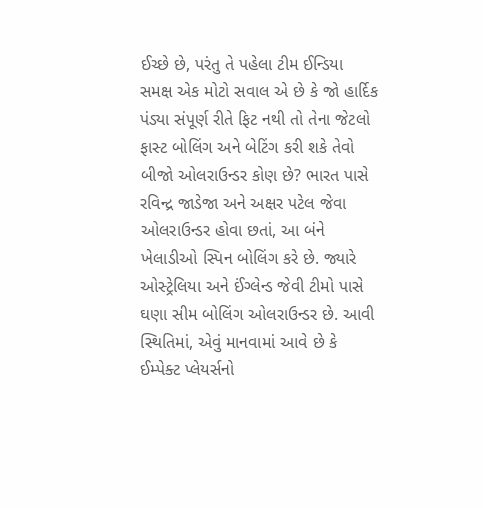ઈચ્છે છે, પરંતુ તે પહેલા ટીમ ઈન્ડિયા સમક્ષ એક મોટો સવાલ એ છે કે જો હાર્દિક પંડ્યા સંપૂર્ણ રીતે ફિટ નથી તો તેના જેટલો ફાસ્ટ બોલિંગ અને બેટિંગ કરી શકે તેવો બીજો ઓલરાઉન્ડર કોણ છે? ભારત પાસે રવિન્દ્ર જાડેજા અને અક્ષર પટેલ જેવા ઓલરાઉન્ડર હોવા છતાં, આ બંને ખેલાડીઓ સ્પિન બોલિંગ કરે છે. જ્યારે ઓસ્ટ્રેલિયા અને ઈંગ્લેન્ડ જેવી ટીમો પાસે ઘણા સીમ બોલિંગ ઓલરાઉન્ડર છે. આવી સ્થિતિમાં, એવું માનવામાં આવે છે કે ઈમ્પેક્ટ પ્લેયર્સનો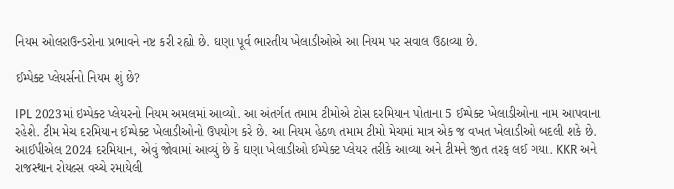નિયમ ઓલરાઉન્ડરોના પ્રભાવને નષ્ટ કરી રહ્યો છે. ઘણા પૂર્વ ભારતીય ખેલાડીઓએ આ નિયમ પર સવાલ ઉઠાવ્યા છે.

ઈમ્પેક્ટ પ્લેયર્સનો નિયમ શું છે?

IPL 2023માં ઇમ્પેક્ટ પ્લેયરનો નિયમ અમલમાં આવ્યો. આ અંતર્ગત તમામ ટીમોએ ટોસ દરમિયાન પોતાના 5 ઈમ્પેક્ટ ખેલાડીઓના નામ આપવાના રહેશે. ટીમ મેચ દરમિયાન ઈમ્પેક્ટ ખેલાડીઓનો ઉપયોગ કરે છે. આ નિયમ હેઠળ તમામ ટીમો મેચમાં માત્ર એક જ વખત ખેલાડીઓ બદલી શકે છે. આઈપીએલ 2024 દરમિયાન, એવું જોવામાં આવ્યું છે કે ઘણા ખેલાડીઓ ઈમ્પેક્ટ પ્લેયર તરીકે આવ્યા અને ટીમને જીત તરફ લઈ ગયા. KKR અને રાજસ્થાન રોયલ્સ વચ્ચે રમાયેલી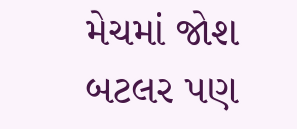મેચમાં જોશ બટલર પણ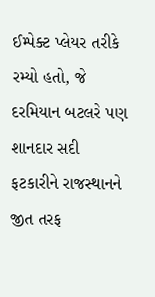ઈમ્પેક્ટ પ્લેયર તરીકે રમ્યો હતો, જે દરમિયાન બટલરે પણ શાનદાર સદી ફટકારીને રાજસ્થાનને જીત તરફ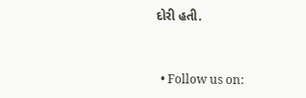દોરી હતી.


  • Follow us on: